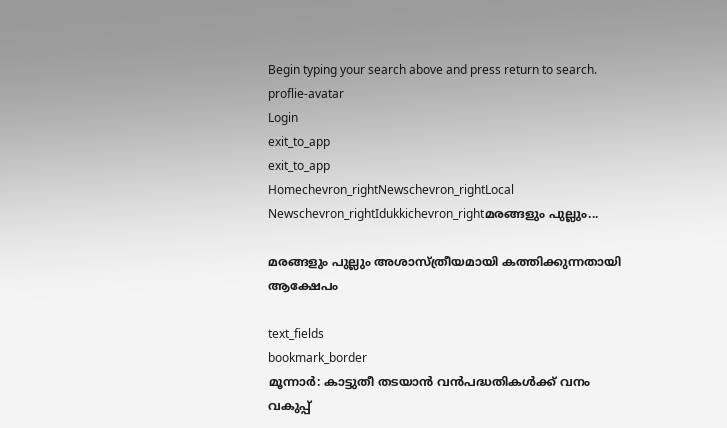Begin typing your search above and press return to search.
proflie-avatar
Login
exit_to_app
exit_to_app
Homechevron_rightNewschevron_rightLocal Newschevron_rightIdukkichevron_rightമരങ്ങളും പുല്ലും...

മരങ്ങളും പുല്ലും അശാസ്ത്രീയമായി കത്തിക്കുന്നതായി ആക്ഷേപം

text_fields
bookmark_border
മൂന്നാർ: കാട്ടുതീ തടയാൻ വൻപദ്ധതികൾക്ക് വനം വകുപ്പ്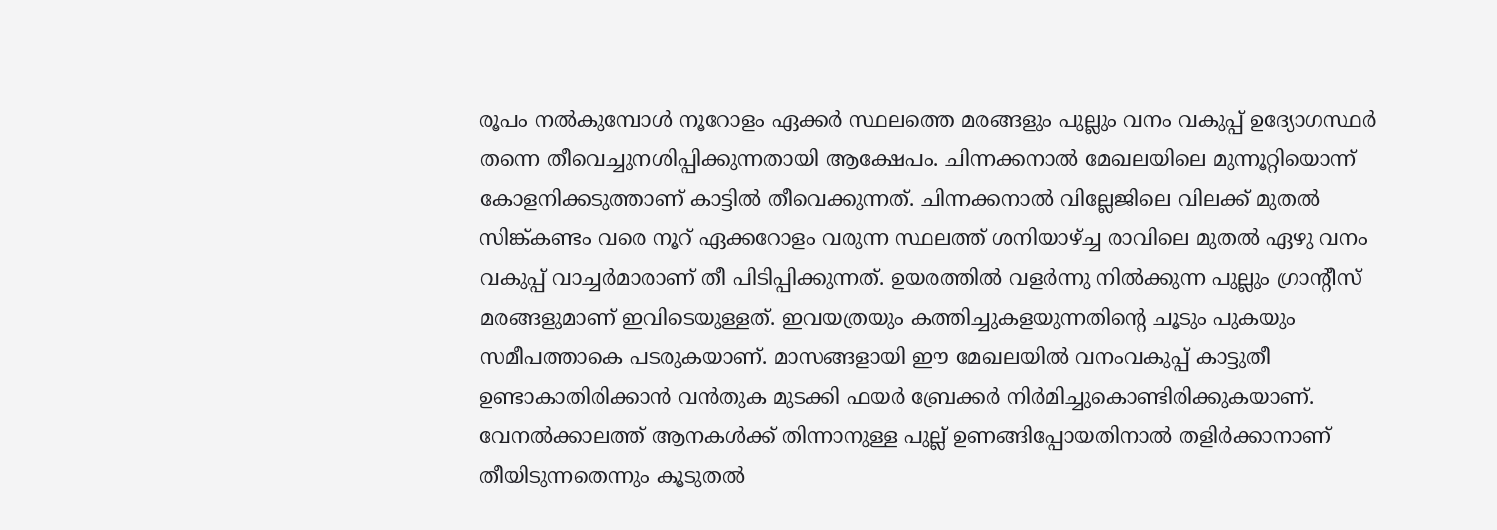രൂപം നൽകുമ്പോൾ നൂറോളം ഏക്കർ സ്ഥലത്തെ മരങ്ങളും പുല്ലും വനം വകുപ്പ് ഉദ്യോഗസ്ഥർ തന്നെ തീവെച്ചുനശിപ്പിക്കുന്നതായി ആക്ഷേപം. ചിന്നക്കനാൽ മേഖലയിലെ മുന്നൂറ്റിയൊന്ന് കോളനിക്കടുത്താണ് കാട്ടിൽ തീവെക്കുന്നത്. ചിന്നക്കനാൽ വില്ലേജിലെ വിലക്ക് മുതൽ സിങ്ക്കണ്ടം വരെ നൂറ് ഏക്കറോളം വരുന്ന സ്ഥലത്ത് ശനിയാഴ്ച്ച രാവിലെ മുതൽ ഏഴു വനം വകുപ്പ് വാച്ചർമാരാണ് തീ പിടിപ്പിക്കുന്നത്. ഉയരത്തിൽ വളർന്നു നിൽക്കുന്ന പുല്ലും ഗ്രാന്‍റീസ് മരങ്ങളുമാണ് ഇവിടെയുള്ളത്. ഇവയത്രയും കത്തിച്ചുകളയുന്നതിന്‍റെ ചൂടും പുകയും സമീപത്താകെ പടരുകയാണ്. മാസങ്ങളായി ഈ മേഖലയിൽ വനംവകുപ്പ് കാട്ടുതീ ഉണ്ടാകാതിരിക്കാൻ വൻതുക മുടക്കി ഫയർ ബ്രേക്കർ നിർമിച്ചുകൊണ്ടിരിക്കുകയാണ്. വേനൽക്കാലത്ത് ആനകൾക്ക് തിന്നാനുള്ള പുല്ല് ഉണങ്ങിപ്പോയതിനാൽ തളിർക്കാനാണ് തീയിടുന്നതെന്നും കൂടുതൽ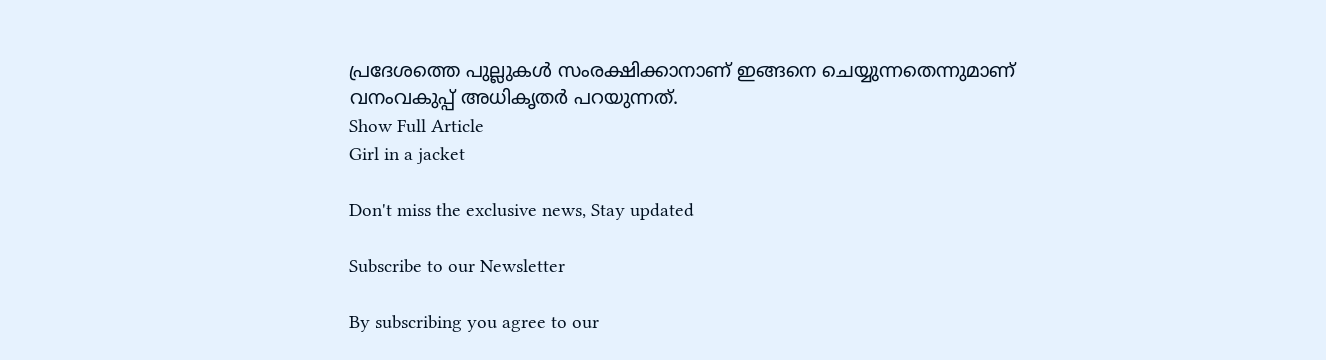പ്രദേശത്തെ പുല്ലുകൾ സംരക്ഷിക്കാനാണ് ഇങ്ങനെ ചെയ്യുന്നതെന്നുമാണ് വനംവകുപ്പ് അധികൃതർ പറയുന്നത്.
Show Full Article
Girl in a jacket

Don't miss the exclusive news, Stay updated

Subscribe to our Newsletter

By subscribing you agree to our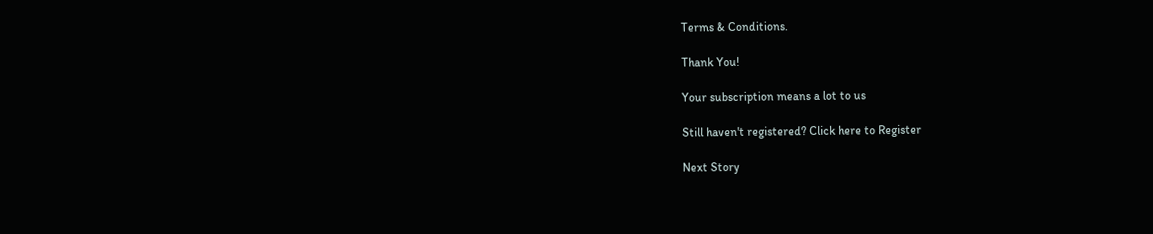Terms & Conditions.

Thank You!

Your subscription means a lot to us

Still haven't registered? Click here to Register

Next Story